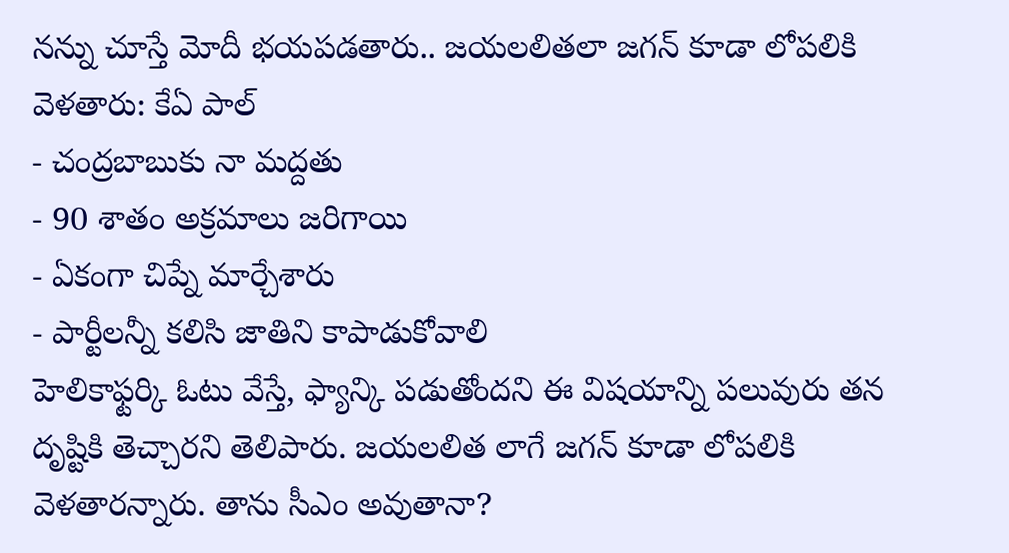నన్ను చూస్తే మోదీ భయపడతారు.. జయలలితలా జగన్ కూడా లోపలికి వెళతారు: కేఏ పాల్
- చంద్రబాబుకు నా మద్దతు
- 90 శాతం అక్రమాలు జరిగాయి
- ఏకంగా చిప్నే మార్చేశారు
- పార్టీలన్నీ కలిసి జాతిని కాపాడుకోవాలి
హెలికాఫ్టర్కి ఓటు వేస్తే, ఫ్యాన్కి పడుతోందని ఈ విషయాన్ని పలువురు తన దృష్టికి తెచ్చారని తెలిపారు. జయలలిత లాగే జగన్ కూడా లోపలికి వెళతారన్నారు. తాను సీఎం అవుతానా?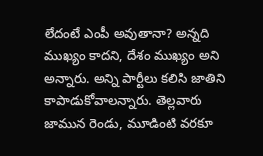లేదంటే ఎంపీ అవుతానా? అన్నది ముఖ్యం కాదని, దేశం ముఖ్యం అని అన్నారు. అన్ని పార్టీలు కలిసి జాతిని కాపాడుకోవాలన్నారు. తెల్లవారు జామున రెండు, మూడింటి వరకూ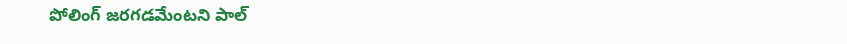పోలింగ్ జరగడమేంటని పాల్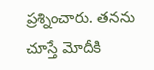ప్రశ్నించారు. తనను చూస్తే మోదీకి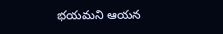భయమని ఆయన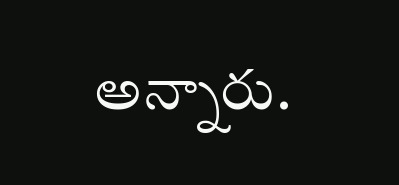అన్నారు.